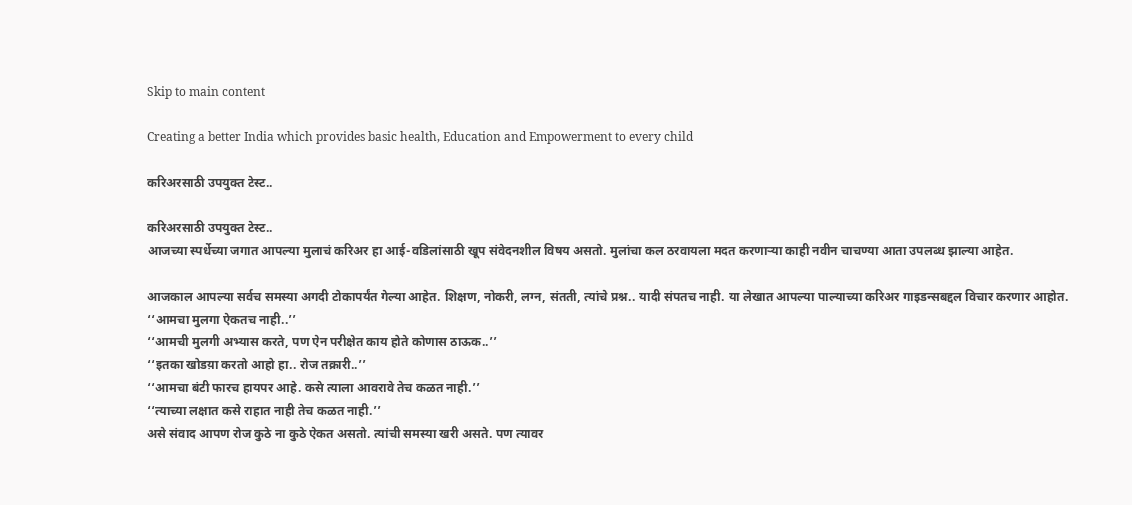Skip to main content

Creating a better India which provides basic health, Education and Empowerment to every child

करिअरसाठी उपयुक्त टेस्ट..

करिअरसाठी उपयुक्त टेस्ट..
आजच्या स्पर्धेच्या जगात आपल्या मुलाचं करिअर हा आई-वडिलांसाठी खूप संवेदनशील विषय असतो. मुलांचा कल ठरवायला मदत करणाऱ्या काही नवीन चाचण्या आता उपलब्ध झाल्या आहेत.

आजकाल आपल्या सर्वच समस्या अगदी टोकापर्यंत गेल्या आहेत. शिक्षण, नोकरी, लग्न, संतती, त्यांचे प्रश्न.. यादी संपतच नाही. या लेखात आपल्या पाल्याच्या करिअर गाइडन्सबद्दल विचार करणार आहोत.
‘‘आमचा मुलगा ऐकतच नाही..’’
‘‘आमची मुलगी अभ्यास करते, पण ऐन परीक्षेत काय होते कोणास ठाऊक..’’
‘‘इतका खोडय़ा करतो आहो हा.. रोज तक्रारी..’’
‘‘आमचा बंटी फारच हायपर आहे. कसे त्याला आवरावे तेच कळत नाही.’’
‘‘त्याच्या लक्षात कसे राहात नाही तेच कळत नाही.’’
असे संवाद आपण रोज कुठे ना कुठे ऐकत असतो. त्यांची समस्या खरी असते. पण त्यावर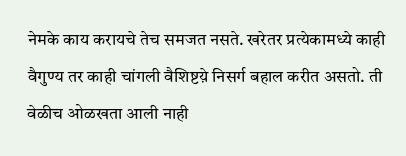नेमके काय करायचे तेच समजत नसते. खरेतर प्रत्येकामध्ये काही वैगुण्य तर काही चांगली वैशिष्टय़े निसर्ग बहाल करीत असतो. ती वेळीच ओळखता आली नाही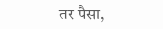तर पैसा,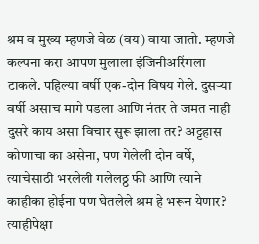श्रम व मुख्य म्हणजे वेळ (वय) वाया जातो. म्हणजे कल्पना करा आपण मुलाला इंजिनीअरिंगला टाकले. पहिल्या वर्षी एक-दोन विषय गेले. दुसऱ्या वर्षी असाच मागे पडला आणि नंतर ते जमत नाही दुसरे काय असा विचार सुरू झाला तर? अट्टहास कोणाचा का असेना, पण गेलेली दोन वर्षे, त्याचेसाठी भरलेली गलेलठ्ठ फी आणि त्याने काहीका होईना पण घेतलेले श्रम हे भरून येणार? त्याहीपेक्षा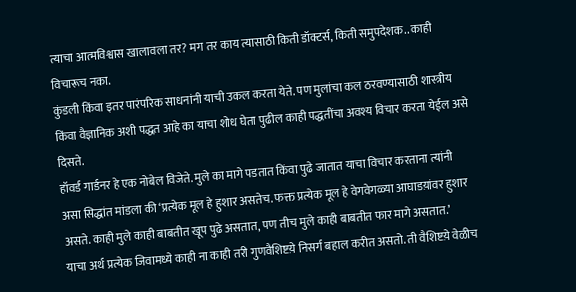त्याचा आत्मविश्वास खालावला तर? मग तर काय त्यासाठी किती डॉक्टर्स, किती समुपदेशक.. काही विचारूच नका.
कुंडली किंवा इतर पारंपरिक साधनांनी याची उकल करता येते. पण मुलांचा कल ठरवण्यासाठी शास्त्रीय किंवा वैज्ञानिक अशी पद्धत आहे का याचा शोध घेता पुढील काही पद्धतींचा अवश्य विचार करता येईल असे दिसते.
हॉवर्ड गार्डनर हे एक नोबेल विजेते. मुले का मागे पडतात किंवा पुढे जातात याचा विचार करताना त्यांनी असा सिद्धांत मांडला की ‘प्रत्येक मूल हे हुशार असतेच. फक्त प्रत्येक मूल हे वेगवेगळ्या आघाडय़ांवर हुशार असते. काही मुले काही बाबतीत खूप पुढे असतात, पण तीच मुले काही बाबतीत फार मागे असतात.’
याचा अर्थ प्रत्येक जिवामध्ये काही ना काही तरी गुणवैशिष्टय़े निसर्ग बहाल करीत असतो. ती वैशिष्टय़े वेळीच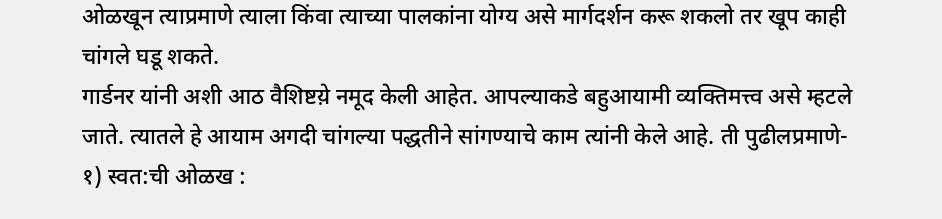ओळखून त्याप्रमाणे त्याला किंवा त्याच्या पालकांना योग्य असे मार्गदर्शन करू शकलो तर खूप काही चांगले घडू शकते.
गार्डनर यांनी अशी आठ वैशिष्टय़े नमूद केली आहेत. आपल्याकडे बहुआयामी व्यक्तिमत्त्व असे म्हटले जाते. त्यातले हे आयाम अगदी चांगल्या पद्धतीने सांगण्याचे काम त्यांनी केले आहे. ती पुढीलप्रमाणे-
१) स्वत:ची ओळख :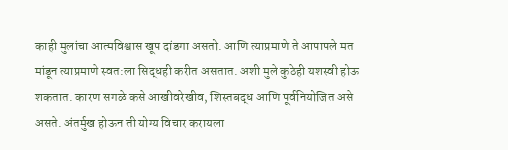काही मुलांचा आत्मविश्वास खूप दांडगा असतो. आणि त्याप्रमाणे ते आपापले मत मांडून त्याप्रमाणे स्वत:ला सिद्धही करीत असतात. अशी मुले कुठेही यशस्वी होऊ शकतात. कारण सगळे कसे आखीवरेखीव, शिस्तबद्ध आणि पूर्वनियोजित असे असते. अंतर्मुख होऊन ती योग्य विचार करायला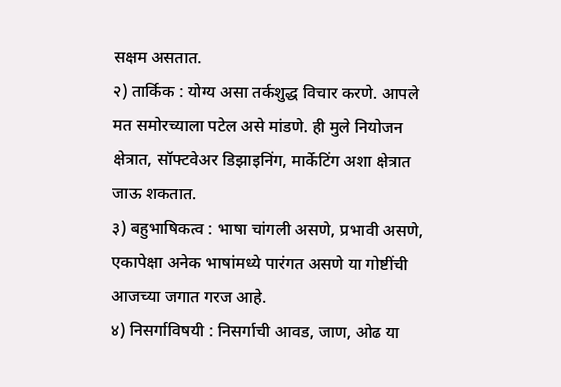सक्षम असतात.
२) तार्किक : योग्य असा तर्कशुद्ध विचार करणे. आपले मत समोरच्याला पटेल असे मांडणे. ही मुले नियोजन क्षेत्रात, सॉफ्टवेअर डिझाइनिंग, मार्केटिंग अशा क्षेत्रात जाऊ शकतात.
३) बहुभाषिकत्व : भाषा चांगली असणे, प्रभावी असणे, एकापेक्षा अनेक भाषांमध्ये पारंगत असणे या गोष्टींची आजच्या जगात गरज आहे.
४) निसर्गाविषयी : निसर्गाची आवड, जाण, ओढ या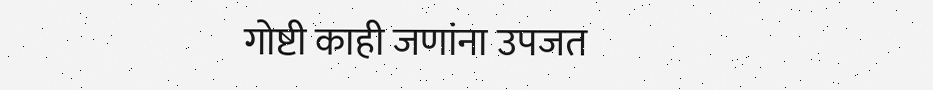गोष्टी काही जणांना उपजत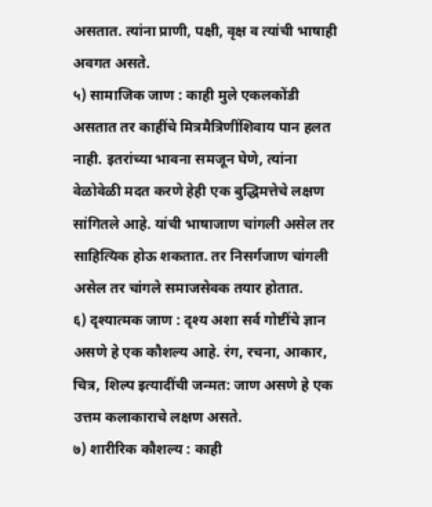असतात. त्यांना प्राणी, पक्षी, वृक्ष व त्यांची भाषाही अवगत असते.
५) सामाजिक जाण : काही मुले एकलकोंडी असतात तर काहींचे मित्रमैत्रिणींशिवाय पान हलत नाही. इतरांच्या भावना समजून घेणे, त्यांना वेळोवेळी मदत करणे हेही एक बुद्धिमत्तेचे लक्षण सांगितले आहे. यांची भाषाजाण चांगली असेल तर साहित्यिक होऊ शकतात. तर निसर्गजाण चांगली असेल तर चांगले समाजसेवक तयार होतात.
६) दृश्यात्मक जाण : दृश्य अशा सर्व गोष्टींचे ज्ञान असणे हे एक कौशल्य आहे. रंग, रचना, आकार, चित्र, शिल्प इत्यादींची जन्मत: जाण असणे हे एक उत्तम कलाकाराचे लक्षण असते.
७) शारीरिक कौशल्य : काही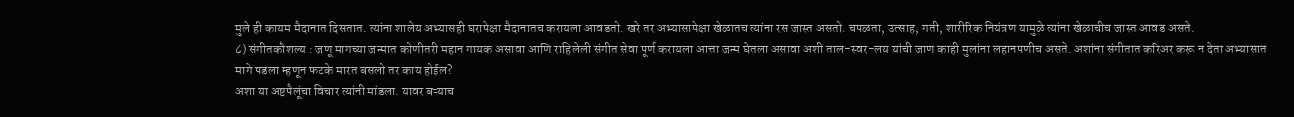मुले ही कायम मैदानात दिसतात. त्यांना शालेय अभ्यासही घरापेक्षा मैदानातच करायला आवडतो. खरे तर अभ्यासापेक्षा खेळातच त्यांना रस जास्त असतो. चपळता, उत्साह, गती, शारीरिक नियंत्रण यामुळे त्यांना खेळाचीच जास्त आवड असते.
८) संगीतकौशल्य : जणू मागच्या जन्मात कोणीतरी महान गायक असावा आणि राहिलेली संगीत सेवा पूर्ण करायला आत्ता जन्म घेतला असावा अशी ताल-स्वर-लय यांची जाण काही मुलांना लहानपणीच असते. अशांना संगीतात करिअर करू न देता अभ्यासात मागे पडला म्हणून फटके मारत बसलो तर काय होईल?
अशा या अष्टपैलूंचा विचार त्यांनी मांडला. यावर बऱ्याच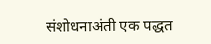संशोधनाअंती एक पद्धत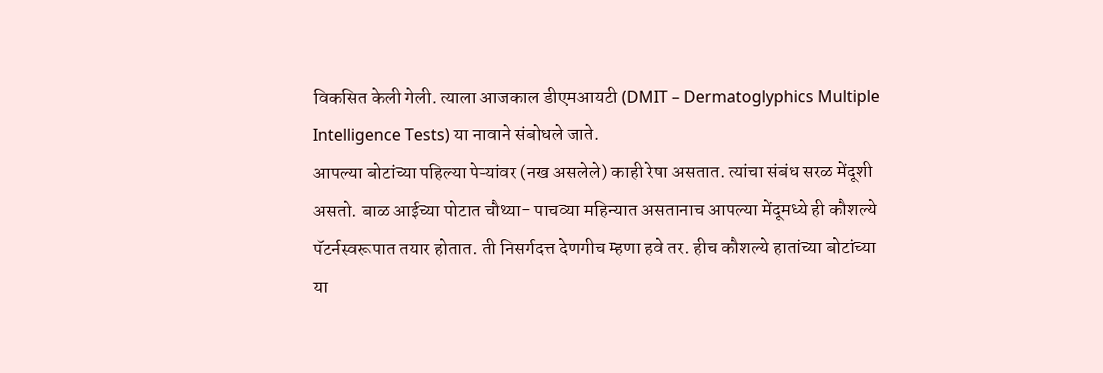विकसित केली गेली. त्याला आजकाल डीएमआयटी (DMIT – Dermatoglyphics Multiple Intelligence Tests) या नावाने संबोधले जाते.
आपल्या बोटांच्या पहिल्या पेऱ्यांवर (नख असलेले) काही रेषा असतात. त्यांचा संबंध सरळ मेंदूशी असतो. बाळ आईच्या पोटात चौथ्या- पाचव्या महिन्यात असतानाच आपल्या मेंदूमध्ये ही कौशल्ये पॅटर्नस्वरूपात तयार होतात. ती निसर्गदत्त देणगीच म्हणा हवे तर. हीच कौशल्ये हातांच्या बोटांच्या या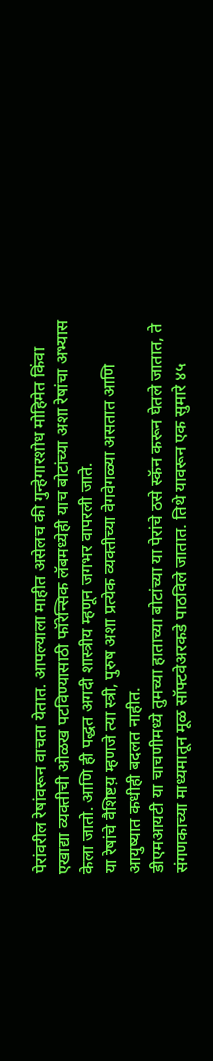पेरांवरील रेषांवरून वाचता येतात. आपल्याला माहीत असेलच की गुन्हेगारशोध मोहिमेत किंवा एखाद्या व्यक्तीची ओळख पटविण्यासाठी फॉरेन्सिक लॅबमध्येही याच बोटांच्या अशा रेषांचा अभ्यास केला जातो. आणि ही पद्धत अगदी शास्त्रीय म्हणून जगभर वापरली जाते.
या रेषांचे वैशिष्टय़ म्हणजे त्या स्त्री, पुरुष अशा प्रत्येक व्यक्तीच्या वेगवेगळ्या असतात आणि आयुष्यात कधीही बदलत नाहीत.
डीएमआयटी या चाचणीमध्ये तुमच्या हाताच्या बोटांच्या या पेरांचे ठसे स्कॅन करून घेतले जातात, ते संगणकाच्या माध्यमातून मूळ सॉफ्टवेअरकडे पाठविले जातात. तिथे यावरून एक सुमारे ४५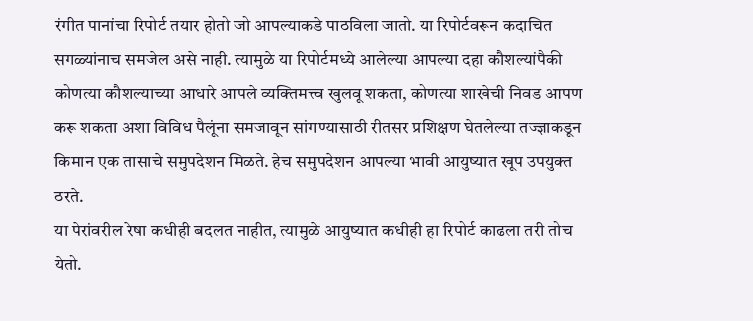रंगीत पानांचा रिपोर्ट तयार होतो जो आपल्याकडे पाठविला जातो. या रिपोर्टवरून कदाचित सगळ्यांनाच समजेल असे नाही. त्यामुळे या रिपोर्टमध्ये आलेल्या आपल्या दहा कौशल्यांपैकी कोणत्या कौशल्याच्या आधारे आपले व्यक्तिमत्त्व खुलवू शकता, कोणत्या शाखेची निवड आपण करू शकता अशा विविध पैलूंना समजावून सांगण्यासाठी रीतसर प्रशिक्षण घेतलेल्या तज्ज्ञाकडून किमान एक तासाचे समुपदेशन मिळते. हेच समुपदेशन आपल्या भावी आयुष्यात खूप उपयुक्त ठरते.
या पेरांवरील रेषा कधीही बदलत नाहीत, त्यामुळे आयुष्यात कधीही हा रिपोर्ट काढला तरी तोच येतो.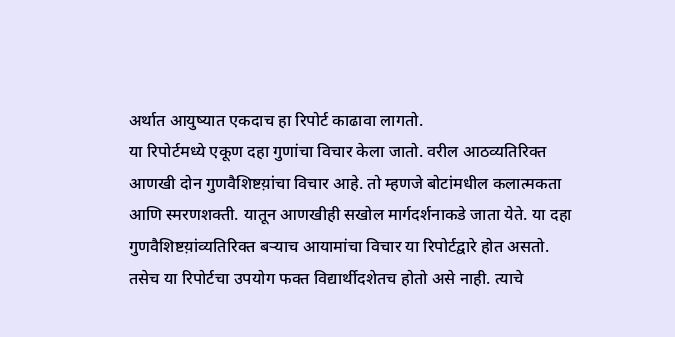अर्थात आयुष्यात एकदाच हा रिपोर्ट काढावा लागतो.
या रिपोर्टमध्ये एकूण दहा गुणांचा विचार केला जातो. वरील आठव्यतिरिक्त आणखी दोन गुणवैशिष्टय़ांचा विचार आहे. तो म्हणजे बोटांमधील कलात्मकता आणि स्मरणशक्ती. यातून आणखीही सखोल मार्गदर्शनाकडे जाता येते. या दहा गुणवैशिष्टय़ांव्यतिरिक्त बऱ्याच आयामांचा विचार या रिपोर्टद्वारे होत असतो.
तसेच या रिपोर्टचा उपयोग फक्त विद्यार्थीदशेतच होतो असे नाही. त्याचे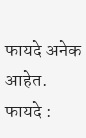फायदे अनेक आहेत.
फायदे :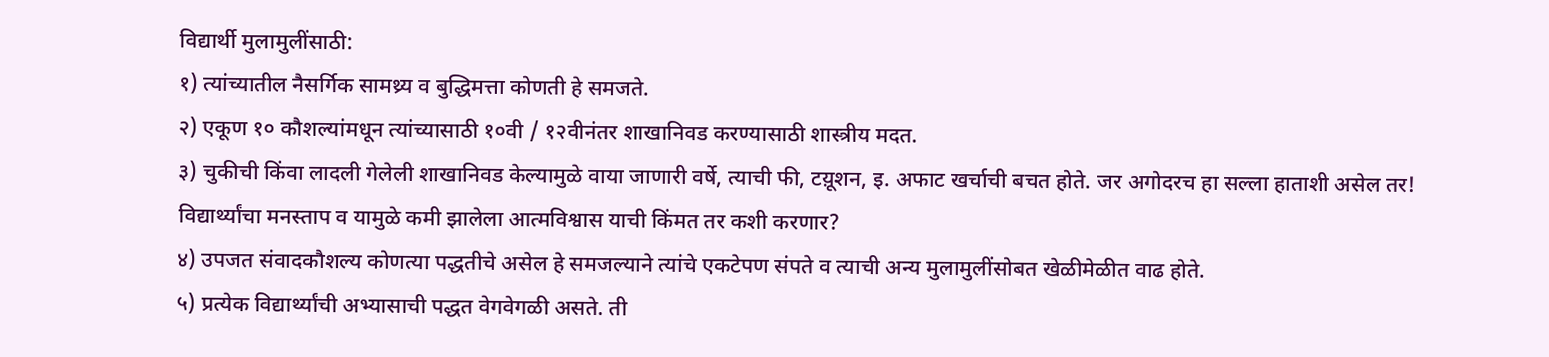विद्यार्थी मुलामुलींसाठी:
१) त्यांच्यातील नैसर्गिक सामथ्र्य व बुद्धिमत्ता कोणती हे समजते.
२) एकूण १० कौशल्यांमधून त्यांच्यासाठी १०वी / १२वीनंतर शाखानिवड करण्यासाठी शास्त्रीय मदत.
३) चुकीची किंवा लादली गेलेली शाखानिवड केल्यामुळे वाया जाणारी वर्षे, त्याची फी, टय़ूशन, इ. अफाट खर्चाची बचत होते. जर अगोदरच हा सल्ला हाताशी असेल तर! विद्यार्थ्यांचा मनस्ताप व यामुळे कमी झालेला आत्मविश्वास याची किंमत तर कशी करणार?
४) उपजत संवादकौशल्य कोणत्या पद्धतीचे असेल हे समजल्याने त्यांचे एकटेपण संपते व त्याची अन्य मुलामुलींसोबत खेळीमेळीत वाढ होते.
५) प्रत्येक विद्यार्थ्यांची अभ्यासाची पद्धत वेगवेगळी असते. ती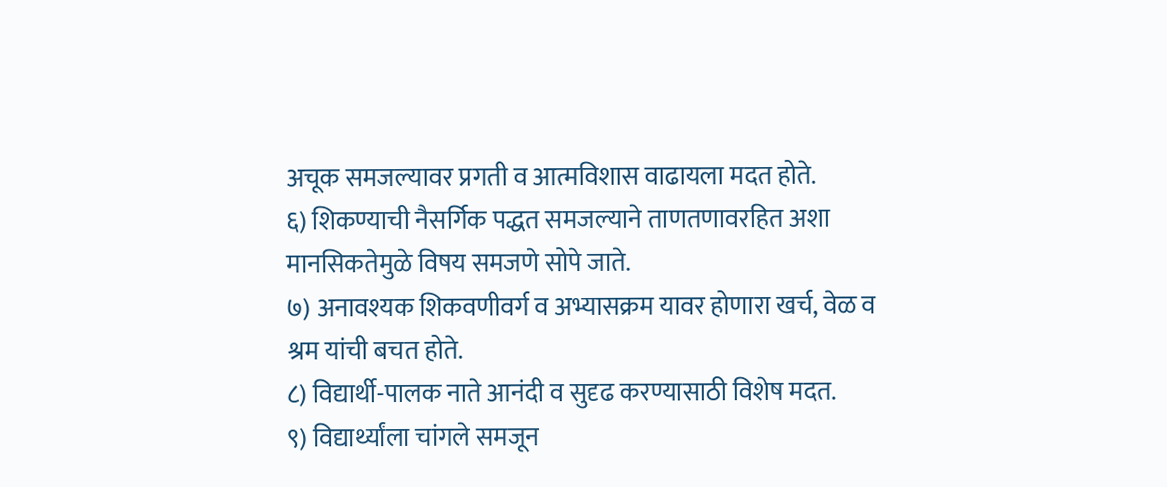अचूक समजल्यावर प्रगती व आत्मविशास वाढायला मदत होते.
६) शिकण्याची नैसर्गिक पद्धत समजल्याने ताणतणावरहित अशा मानसिकतेमुळे विषय समजणे सोपे जाते.
७) अनावश्यक शिकवणीवर्ग व अभ्यासक्रम यावर होणारा खर्च, वेळ व श्रम यांची बचत होते.
८) विद्यार्थी-पालक नाते आनंदी व सुदृढ करण्यासाठी विशेष मदत.
९) विद्यार्थ्यांला चांगले समजून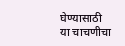घेण्यासाठी या चाचणीचा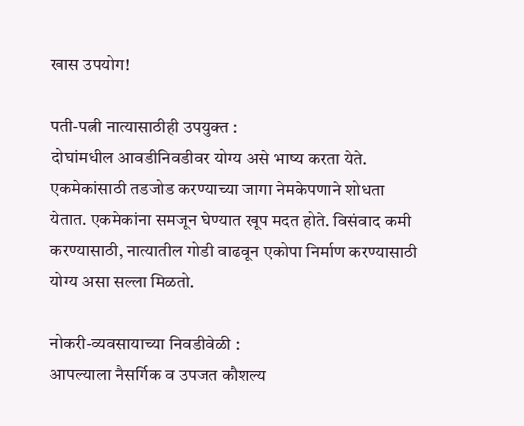खास उपयोग!

पती-पत्नी नात्यासाठीही उपयुक्त :
दोघांमधील आवडीनिवडीवर योग्य असे भाष्य करता येते. एकमेकांसाठी तडजोड करण्याच्या जागा नेमकेपणाने शोधता येतात. एकमेकांना समजून घेण्यात खूप मदत होते. विसंवाद कमी करण्यासाठी, नात्यातील गोडी वाढवून एकोपा निर्माण करण्यासाठी योग्य असा सल्ला मिळतो.

नोकरी-व्यवसायाच्या निवडीवेळी :
आपल्याला नैसर्गिक व उपजत कौशल्य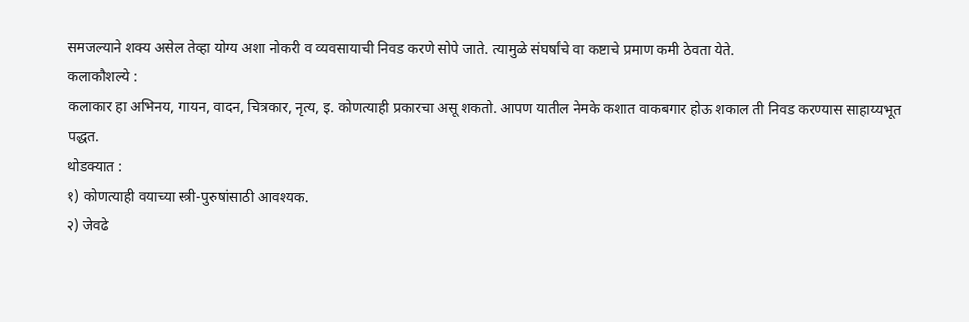समजल्याने शक्य असेल तेव्हा योग्य अशा नोकरी व व्यवसायाची निवड करणे सोपे जाते. त्यामुळे संघर्षांचे वा कष्टाचे प्रमाण कमी ठेवता येते.
कलाकौशल्ये :
कलाकार हा अभिनय, गायन, वादन, चित्रकार, नृत्य, इ. कोणत्याही प्रकारचा असू शकतो. आपण यातील नेमके कशात वाकबगार होऊ शकाल ती निवड करण्यास साहाय्यभूत पद्धत.
थोडक्यात :
१) कोणत्याही वयाच्या स्त्री-पुरुषांसाठी आवश्यक.
२) जेवढे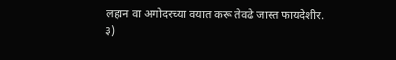लहान वा अगोदरच्या वयात करू तेवढे जास्त फायदेशीर.
३)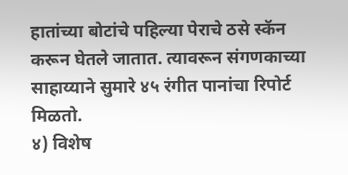हातांच्या बोटांचे पहिल्या पेराचे ठसे स्कॅन करून घेतले जातात. त्यावरून संगणकाच्या साहाय्याने सुमारे ४५ रंगीत पानांचा रिपोर्ट मिळतो.
४) विशेष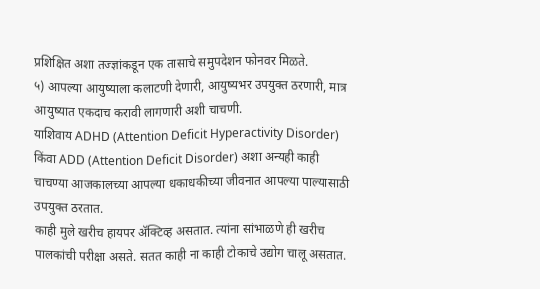प्रशिक्षित अशा तज्ज्ञांकडून एक तासाचे समुपदेशन फोनवर मिळते.
५) आपल्या आयुष्याला कलाटणी देणारी, आयुष्यभर उपयुक्त ठरणारी, मात्र आयुष्यात एकदाच करावी लागणारी अशी चाचणी.
याशिवाय ADHD (Attention Deficit Hyperactivity Disorder) किंवा ADD (Attention Deficit Disorder) अशा अन्यही काही चाचण्या आजकालच्या आपल्या धकाधकीच्या जीवनात आपल्या पाल्यासाठी उपयुक्त ठरतात.
काही मुले खरीच हायपर अ‍ॅक्टिव्ह असतात. त्यांना सांभाळणे ही खरीच पालकांची परीक्षा असते. सतत काही ना काही टोकाचे उद्योग चालू असतात.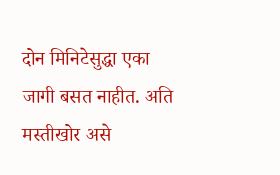दोन मिनिटेसुद्धा एका जागी बसत नाहीत. अति मस्तीखोर असे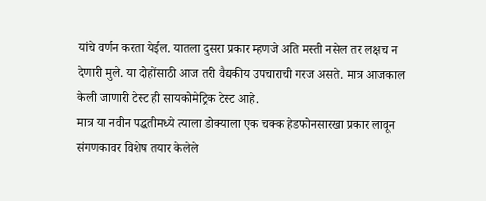यांचे वर्णन करता येईल. यातला दुसरा प्रकार म्हणजे अति मस्ती नसेल तर लक्षच न देणारी मुले. या दोहोंसाठी आज तरी वैद्यकीय उपचाराची गरज असते. मात्र आजकाल केली जाणारी टेस्ट ही सायकोमेट्रिक टेस्ट आहे.
मात्र या नवीन पद्धतीमध्ये त्याला डोक्याला एक चक्क हेडफोनसारखा प्रकार लावून संगणकावर विशेष तयार केलेले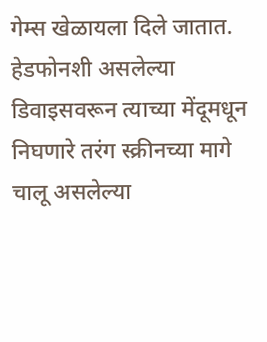गेम्स खेळायला दिले जातात. हेडफोनशी असलेल्या डिवाइसवरून त्याच्या मेंदूमधून निघणारे तरंग स्क्रीनच्या मागे चालू असलेल्या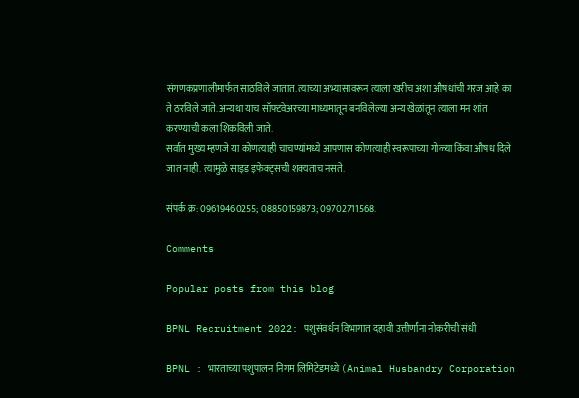संगणकप्रणालीमार्फत साठविले जातात. त्याच्या अभ्यासावरून त्याला खरीच अशा औषधांची गरज आहे का ते ठरविले जाते. अन्यथा याच सॉफ्टवेअरच्या माध्यमातून बनविलेल्या अन्य खेळांतून त्याला मन शांत करण्याची कला शिकविली जाते.
सर्वात मुख्य म्हणजे या कोणत्याही चाचण्यांमध्ये आपणास कोणत्याही स्वरूपाच्या गोळ्या किंवा औषध दिले जात नाही. त्यामुळे साइड इफेक्ट्सची शक्यताच नसते.

संपर्क क्र: 09619460255; 08850159873; 09702711568.

Comments

Popular posts from this blog

BPNL Recruitment 2022: पशुसंवर्धन विभागात दहावी उत्तीर्णांना नोकरीची संधी

BPNL : भारताच्या पशुपालन निगम लिमिटेडमध्ये (Animal Husbandry Corporation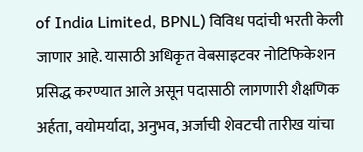of India Limited, BPNL) विविध पदांची भरती केली जाणार आहे. यासाठी अधिकृत वेबसाइटवर नोटिफिकेशन प्रसिद्ध करण्यात आले असून पदासाठी लागणारी शैक्षणिक अर्हता, वयोमर्यादा, अनुभव, अर्जाची शेवटची तारीख यांचा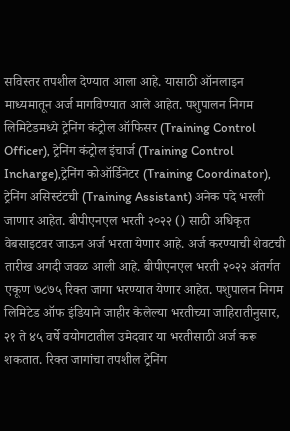सविस्तर तपशील देण्यात आला आहे. यासाठी ऑनलाइन माध्यमातून अर्ज मागविण्यात आले आहेत. पशुपालन निगम लिमिटेडमध्ये ट्रेनिंग कंट्रोल ऑफिसर (Training Control Officer), ट्रेनिंग कंट्रोल इंचार्ज (Training Control Incharge),ट्रेनिंग कोऑर्डिनेटर (Training Coordinator), ट्रेनिंग असिस्टंटची (Training Assistant) अनेक पदे भरली जाणार आहेत. बीपीएनएल भरती २०२२ () साठी अधिकृत वेबसाइटवर जाऊन अर्ज भरता येणार आहे. अर्ज करण्याची शेवटची तारीख अगदी जवळ आली आहे. बीपीएनएल भरती २०२२ अंतर्गत एकूण ७८७५ रिक्त जागा भरण्यात येणार आहेत. पशुपालन निगम लिमिटेड ऑफ इंडियाने जाहीर केलेल्या भरतीच्या जाहिरातीनुसार, २१ ते ४५ वर्षे वयोगटातील उमेदवार या भरतीसाठी अर्ज करू शकतात. रिक्त जागांचा तपशील ट्रेनिंग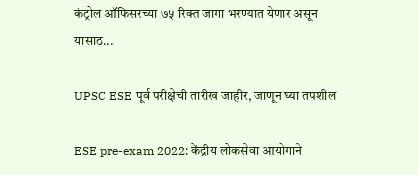कंट्रोल ऑफिसरच्या ७५ रिक्त जागा भरण्यात येणार असून यासाठ...

UPSC ESE पूर्व परीक्षेची तारीख जाहीर, जाणून घ्या तपशील

ESE pre-exam 2022: केंद्रीय लोकसेवा आयोगाने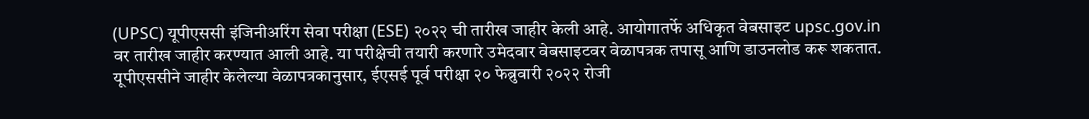(UPSC) यूपीएससी इंजिनीअरिंग सेवा परीक्षा (ESE) २०२२ ची तारीख जाहीर केली आहे. आयोगातर्फे अधिकृत वेबसाइट upsc.gov.in वर तारीख जाहीर करण्यात आली आहे. या परीक्षेची तयारी करणारे उमेदवार वेबसाइटवर वेळापत्रक तपासू आणि डाउनलोड करू शकतात. यूपीएससीने जाहीर केलेल्या वेळापत्रकानुसार, ईएसई पूर्व परीक्षा २० फेब्रुवारी २०२२ रोजी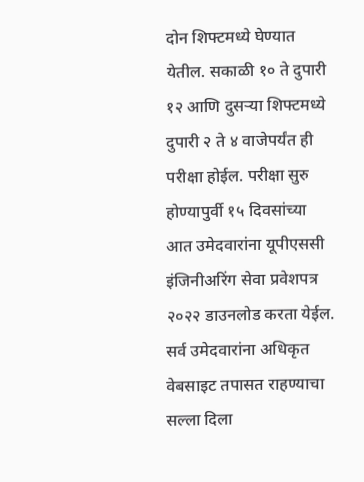दोन शिफ्टमध्ये घेण्यात येतील. सकाळी १० ते दुपारी १२ आणि दुसऱ्या शिफ्टमध्ये दुपारी २ ते ४ वाजेपर्यंत ही परीक्षा होईल. परीक्षा सुरु होण्यापुर्वी १५ दिवसांच्या आत उमेदवारांना यूपीएससी इंजिनीअरिंग सेवा प्रवेशपत्र २०२२ डाउनलोड करता येईल. सर्व उमेदवारांना अधिकृत वेबसाइट तपासत राहण्याचा सल्ला दिला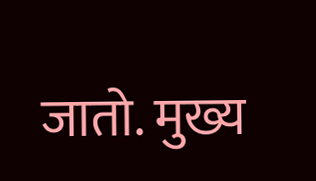जातो. मुख्य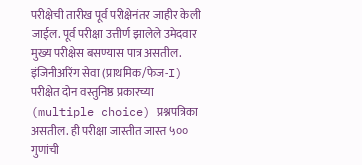परीक्षेची तारीख पूर्व परीक्षेनंतर जाहीर केली जाईल. पूर्व परीक्षा उत्तीर्ण झालेले उमेदवार मुख्य परीक्षेस बसण्यास पात्र असतील. इंजिनीअरिंग सेवा (प्राथमिक/फेज-I) परीक्षेत दोन वस्तुनिष्ठ प्रकारच्या (multiple choice) प्रश्नपत्रिका असतील. ही परीक्षा जास्तीत जास्त ५०० गुणांची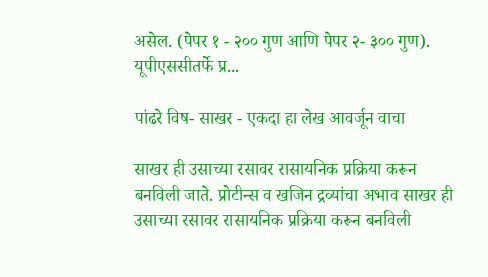असेल. (पेपर १ - २०० गुण आणि पेपर २- ३०० गुण). यूपीएससीतर्फे प्र...

पांढरे विष- साखर - एकदा हा लेख आवर्जून वाचा

साखर ही उसाच्या रसावर रासायनिक प्रक्रिया करून बनविली जाते. प्रोटीन्स व खजिन द्रव्यांचा अभाव साखर ही उसाच्या रसावर रासायनिक प्रक्रिया करून बनविली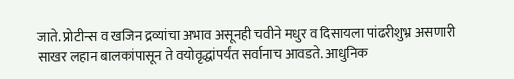जाते. प्रोटीन्स व खजिन द्रव्यांचा अभाव असूनही चवीने मधुर व दिसायला पांढरीशुभ्र असणारी साखर लहान बालकांपासून ते वयोवृद्धांपर्यंत सर्वानाच आवडते. आधुनिक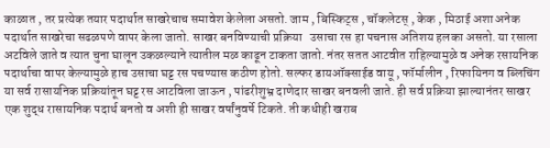काळात , तर प्रत्येक तयार पदार्थात साखरेचाच समावेश केलेला असतो. जाम , बिस्किट्स , चॉकलेटस् , केक , मिठाई अशा अनेक पदार्थात साखरेचा सढळपणे वापर केला जातो. साखर बनविण्याची प्रक्रिया   उसाचा रस हा पचनास अतिशय हलका असतो. या रसाला अटविले जाते व त्यात चुना घालून उकळल्याने त्यातील मळ काढून टाकता जातो. नंतर सतत आटवीत राहिल्यामुळे व अनेक रसायनिक पदार्थाचा वापर केल्यामुळे हाच उसाचा घट्ट रस पचण्यास कठीण होतो. सल्फर डायऑक्साईड वायू , फॉर्मालीन , रिफायिनग व ब्लिचिंग या सर्व रासायनिक प्रक्रियांतून घट्ट रस आटविला जाऊन , पांढरीशुभ्र दाणेदार साखर बनवली जाते. ही सर्व प्रक्रिया झाल्यानंतर साखर एक शुद्ध रासायनिक पदार्थ बनतो व अशी ही साखर वर्षांनुवर्षे टिकते. ती कधीही खराब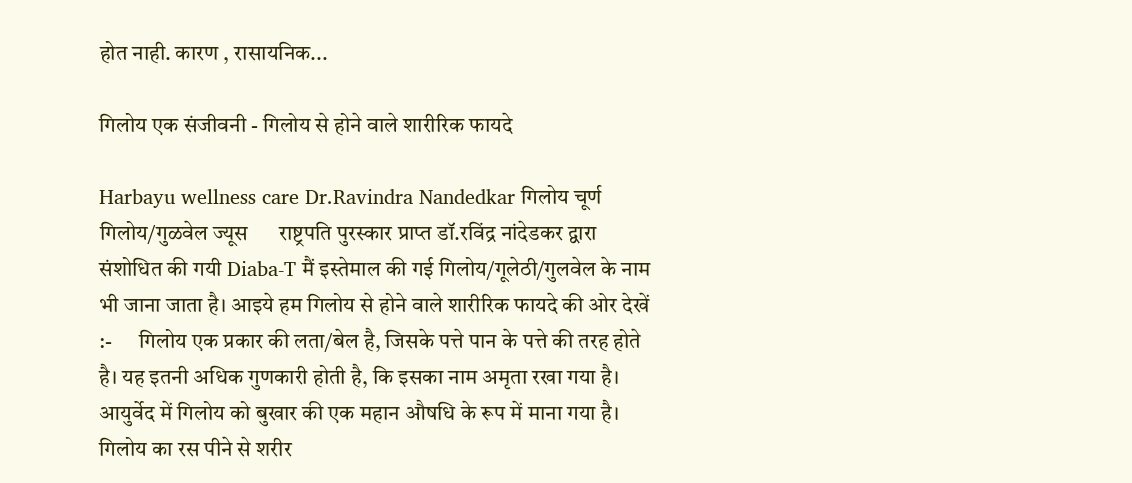होत नाही. कारण , रासायनिक...

गिलोय एक संजीवनी - गिलोय से होने वाले शारीरिक फायदे

Harbayu wellness care Dr.Ravindra Nandedkar गिलोय चूर्ण गिलोय/गुळवेल ज्यूस      राष्ट्रपति पुरस्कार प्राप्त डॉ.रविंद्र नांदेडकर द्वारा संशोधित की गयी Diaba-T मैं इस्तेमाल की गई गिलोय/गूलेठी/गुलवेल के नाम भी जाना जाता है। आइये हम गिलोय से होने वाले शारीरिक फायदे की ओर देखें :-      गिलोय एक प्रकार की लता/बेल है, जिसके पत्ते पान के पत्ते की तरह होते है। यह इतनी अधिक गुणकारी होती है, कि इसका नाम अमृता रखा गया है। आयुर्वेद में गिलोय को बुखार की एक महान औषधि के रूप में माना गया है। गिलोय का रस पीने से शरीर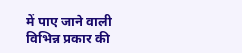में पाए जाने वाली विभिन्न प्रकार की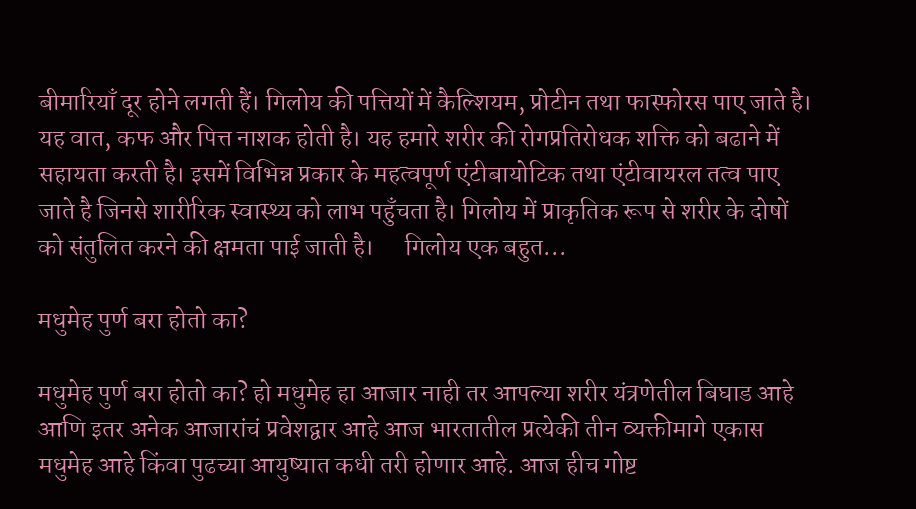बीमारियाँ दूर होने लगती हैं। गिलोय की पत्तियों में कैल्शियम, प्रोटीन तथा फास्फोरस पाए जाते है। यह वात, कफ और पित्त नाशक होती है। यह हमारे शरीर की रोगप्रतिरोधक शक्ति को बढाने में सहायता करती है। इसमें विभिन्न प्रकार के महत्वपूर्ण एंटीबायोटिक तथा एंटीवायरल तत्व पाए जाते है जिनसे शारीरिक स्वास्थ्य को लाभ पहुँचता है। गिलोय में प्राकृतिक रूप से शरीर के दोषों को संतुलित करने की क्षमता पाई जाती है।      गिलोय एक बहुत...

मधुमेह पुर्ण बरा होतो का?

मधुमेह पुर्ण बरा होतो का? हो मधुमेह हा आजार नाही तर आपल्या शरीर यंत्रणेतील बिघाड आहे आणि इतर अनेक आजारांचं प्रवेशद्वार आहे आज भारतातील प्रत्येकी तीन व्यक्तीमागे एकास मधुमेह आहे किंवा पुढच्या आयुष्यात कधी तरी होणार आहे. आज हीच गोष्ट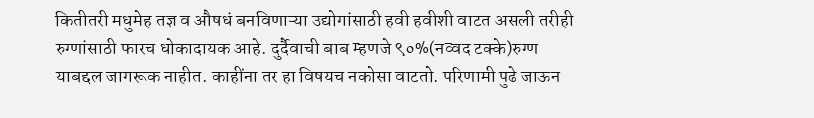कितीतरी मधुमेह तज्ञ व औषधं बनविणाऱ्या उद्योगांसाठी हवी हवीशी वाटत असली तरीही रुग्णांसाठी फारच धोकादायक आहे. दुर्दैवाची बाब म्हणजे ९०%(नव्वद टक्के)रुग्ण याबद्दल जागरूक नाहीत. काहींना तर हा विषयच नकोसा वाटतो. परिणामी पुढे जाऊन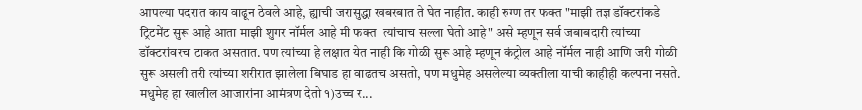आपल्या पदरात काय वाढून ठेवले आहे, ह्याची जरासुद्धा खबरबात ते घेत नाहीत. काही रुग्ण तर फक्त "माझी तज्ञ डॉक्टरांकडे ट्रिटमेंट सुरू आहे आता माझी शुगर नॉर्मल आहे मी फक्त  त्यांचाच सल्ला घेतो आहे" असे म्हणून सर्व जबाबदारी त्यांच्या डॉक्टरांवरच टाकत असतात. पण त्यांच्या हे लक्षात येत नाही कि गोळी सुरू आहे म्हणून कंट्रोल आहे नॉर्मल नाही आणि जरी गोळी सुरू असली तरी त्यांच्या शरीरात झालेला बिघाड हा वाढतच असतो, पण मधुमेह असलेल्या व्यक्तीला याची काहीही कल्पना नसते. मधुमेह हा खालील आजारांना आमंत्रण देतो १)उच्च र...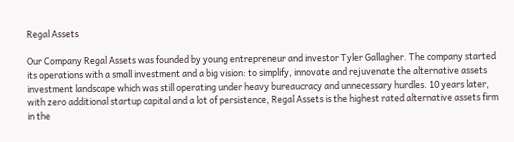Regal Assets

Our Company Regal Assets was founded by young entrepreneur and investor Tyler Gallagher. The company started its operations with a small investment and a big vision: to simplify, innovate and rejuvenate the alternative assets investment landscape which was still operating under heavy bureaucracy and unnecessary hurdles. 10 years later, with zero additional startup capital and a lot of persistence, Regal Assets is the highest rated alternative assets firm in the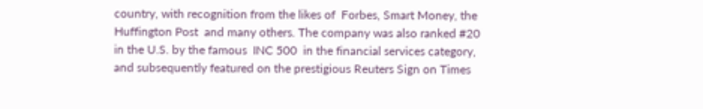country, with recognition from the likes of  Forbes, Smart Money, the Huffington Post  and many others. The company was also ranked #20 in the U.S. by the famous  INC 500  in the financial services category, and subsequently featured on the prestigious Reuters Sign on Times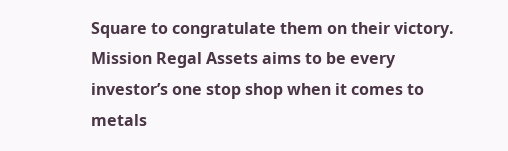Square to congratulate them on their victory. Mission Regal Assets aims to be every investor’s one stop shop when it comes to metals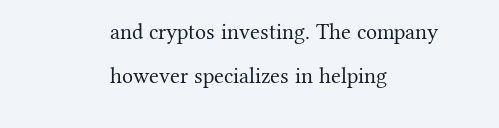and cryptos investing. The company however specializes in helping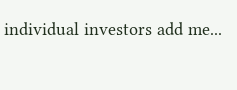individual investors add me...